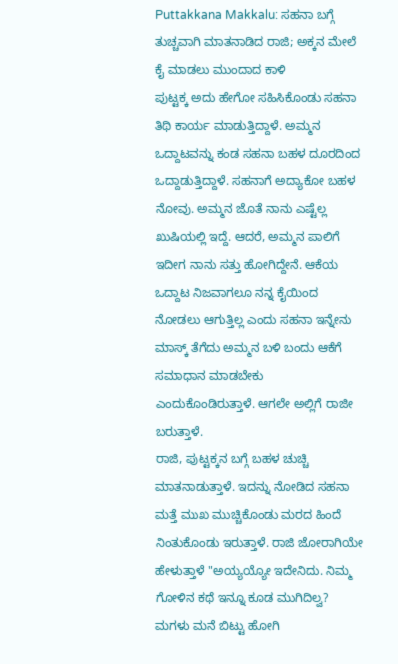Puttakkana Makkalu: ಸಹನಾ ಬಗ್ಗೆ ತುಚ್ಚವಾಗಿ ಮಾತನಾಡಿದ ರಾಜಿ; ಅಕ್ಕನ ಮೇಲೆ ಕೈ ಮಾಡಲು ಮುಂದಾದ ಕಾಳಿ
ಪುಟ್ಟಕ್ಕ ಅದು ಹೇಗೋ ಸಹಿಸಿಕೊಂಡು ಸಹನಾ ತಿಥಿ ಕಾರ್ಯ ಮಾಡುತ್ತಿದ್ದಾಳೆ. ಅಮ್ಮನ ಒದ್ದಾಟವನ್ನು ಕಂಡ ಸಹನಾ ಬಹಳ ದೂರದಿಂದ ಒದ್ದಾಡುತ್ತಿದ್ದಾಳೆ. ಸಹನಾಗೆ ಅದ್ಯಾಕೋ ಬಹಳ ನೋವು. ಅಮ್ಮನ ಜೊತೆ ನಾನು ಎಷ್ಟೆಲ್ಲ ಖುಷಿಯಲ್ಲಿ ಇದ್ದೆ. ಆದರೆ, ಅಮ್ಮನ ಪಾಲಿಗೆ ಇದೀಗ ನಾನು ಸತ್ತು ಹೋಗಿದ್ದೇನೆ. ಆಕೆಯ ಒದ್ದಾಟ ನಿಜವಾಗಲೂ ನನ್ನ ಕೈಯಿಂದ ನೋಡಲು ಆಗುತ್ತಿಲ್ಲ ಎಂದು ಸಹನಾ ಇನ್ನೇನು ಮಾಸ್ಕ್ ತೆಗೆದು ಅಮ್ಮನ ಬಳಿ ಬಂದು ಆಕೆಗೆ ಸಮಾಧಾನ ಮಾಡಬೇಕು ಎಂದುಕೊಂಡಿರುತ್ತಾಳೆ. ಆಗಲೇ ಅಲ್ಲಿಗೆ ರಾಜೀ ಬರುತ್ತಾಳೆ.
ರಾಜಿ, ಪುಟ್ಟಕ್ಕನ ಬಗ್ಗೆ ಬಹಳ ಚುಚ್ಚಿ ಮಾತನಾಡುತ್ತಾಳೆ. ಇದನ್ನು ನೋಡಿದ ಸಹನಾ ಮತ್ತೆ ಮುಖ ಮುಚ್ಚಿಕೊಂಡು ಮರದ ಹಿಂದೆ ನಿಂತುಕೊಂಡು ಇರುತ್ತಾಳೆ. ರಾಜಿ ಜೋರಾಗಿಯೇ ಹೇಳುತ್ತಾಳೆ "ಅಯ್ಯಯ್ಯೋ ಇದೇನಿದು. ನಿಮ್ಮ ಗೋಳಿನ ಕಥೆ ಇನ್ನೂ ಕೂಡ ಮುಗಿದಿಲ್ವ? ಮಗಳು ಮನೆ ಬಿಟ್ಟು ಹೋಗಿ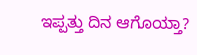ಇಪ್ಪತ್ತು ದಿನ ಆಗೊಯ್ತಾ?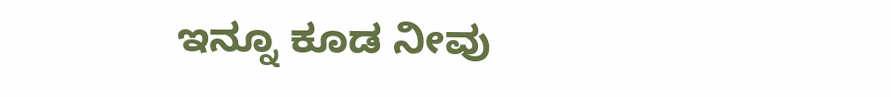ಇನ್ನೂ ಕೂಡ ನೀವು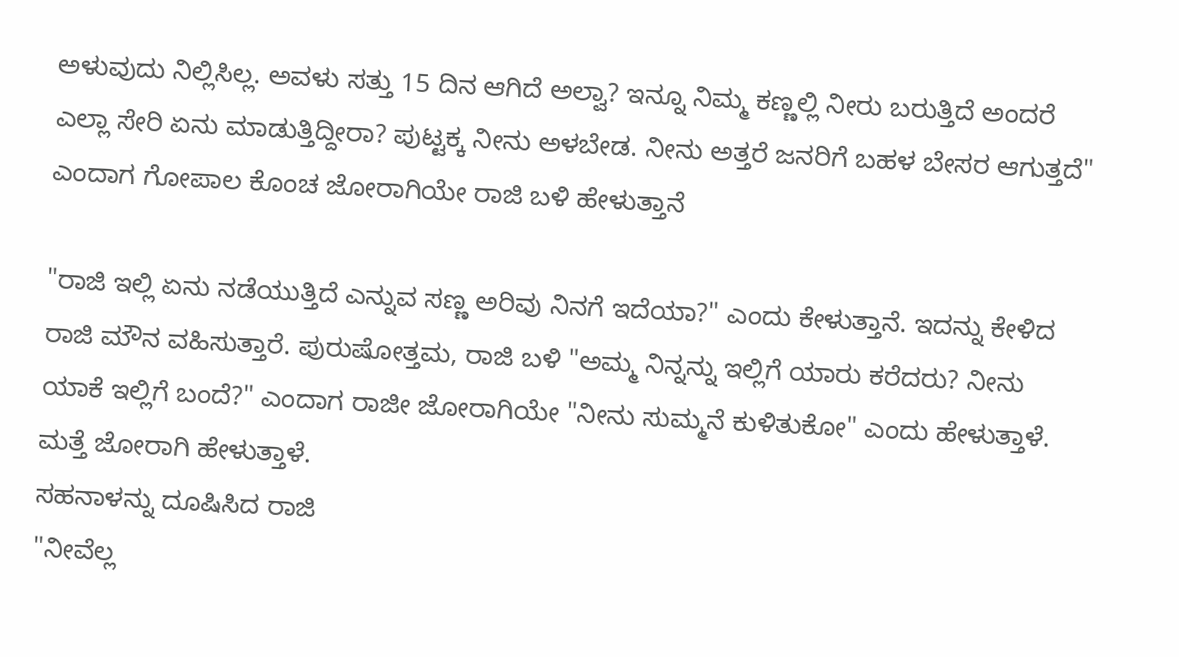ಅಳುವುದು ನಿಲ್ಲಿಸಿಲ್ಲ. ಅವಳು ಸತ್ತು 15 ದಿನ ಆಗಿದೆ ಅಲ್ವಾ? ಇನ್ನೂ ನಿಮ್ಮ ಕಣ್ಣಲ್ಲಿ ನೀರು ಬರುತ್ತಿದೆ ಅಂದರೆ ಎಲ್ಲಾ ಸೇರಿ ಏನು ಮಾಡುತ್ತಿದ್ದೀರಾ? ಪುಟ್ಟಕ್ಕ ನೀನು ಅಳಬೇಡ. ನೀನು ಅತ್ತರೆ ಜನರಿಗೆ ಬಹಳ ಬೇಸರ ಆಗುತ್ತದೆ" ಎಂದಾಗ ಗೋಪಾಲ ಕೊಂಚ ಜೋರಾಗಿಯೇ ರಾಜಿ ಬಳಿ ಹೇಳುತ್ತಾನೆ

"ರಾಜಿ ಇಲ್ಲಿ ಏನು ನಡೆಯುತ್ತಿದೆ ಎನ್ನುವ ಸಣ್ಣ ಅರಿವು ನಿನಗೆ ಇದೆಯಾ?" ಎಂದು ಕೇಳುತ್ತಾನೆ. ಇದನ್ನು ಕೇಳಿದ ರಾಜಿ ಮೌನ ವಹಿಸುತ್ತಾರೆ. ಪುರುಷೋತ್ತಮ, ರಾಜಿ ಬಳಿ "ಅಮ್ಮ ನಿನ್ನನ್ನು ಇಲ್ಲಿಗೆ ಯಾರು ಕರೆದರು? ನೀನು ಯಾಕೆ ಇಲ್ಲಿಗೆ ಬಂದೆ?" ಎಂದಾಗ ರಾಜೀ ಜೋರಾಗಿಯೇ "ನೀನು ಸುಮ್ಮನೆ ಕುಳಿತುಕೋ" ಎಂದು ಹೇಳುತ್ತಾಳೆ. ಮತ್ತೆ ಜೋರಾಗಿ ಹೇಳುತ್ತಾಳೆ.
ಸಹನಾಳನ್ನು ದೂಷಿಸಿದ ರಾಜಿ
"ನೀವೆಲ್ಲ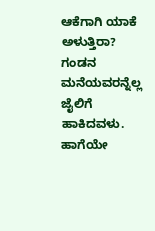ಆಕೆಗಾಗಿ ಯಾಕೆ ಅಳುತ್ತಿರಾ? ಗಂಡನ ಮನೆಯವರನ್ನೆಲ್ಲ ಜೈಲಿಗೆ ಹಾಕಿದವಳು. ಹಾಗೆಯೇ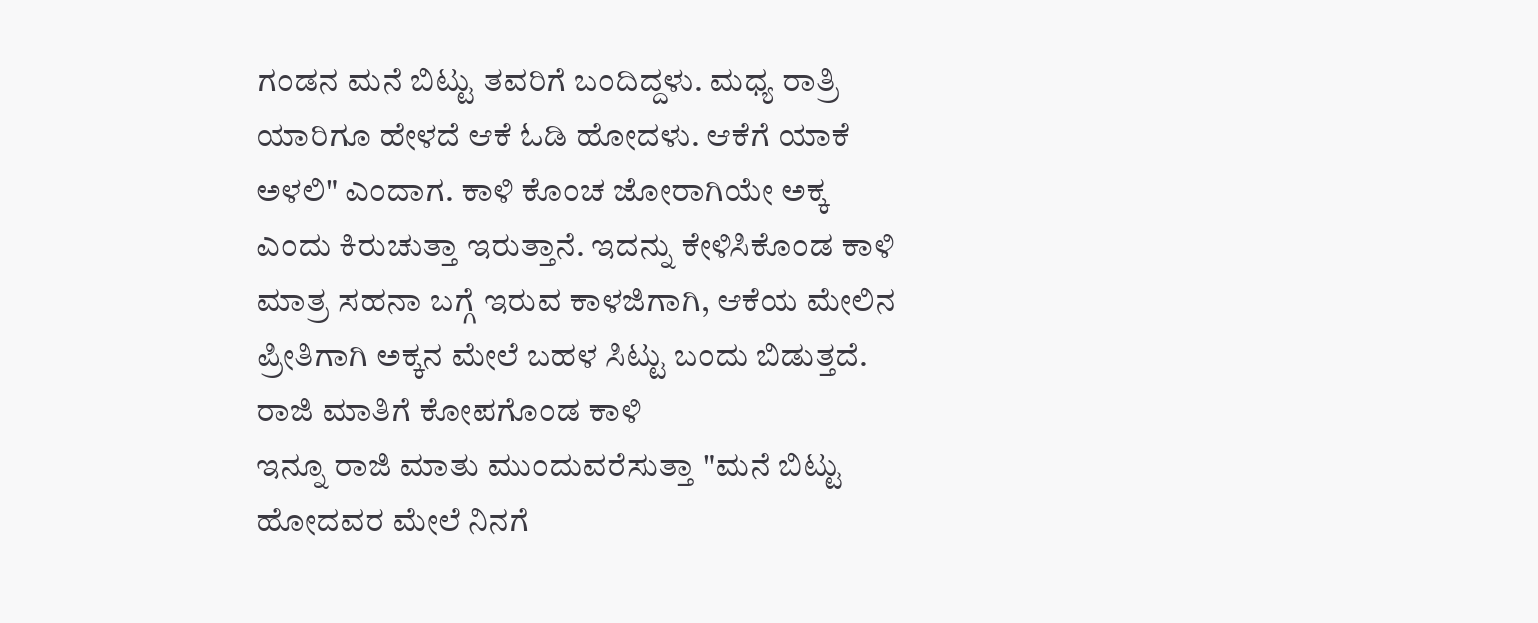ಗಂಡನ ಮನೆ ಬಿಟ್ಟು ತವರಿಗೆ ಬಂದಿದ್ದಳು. ಮಧ್ಯ ರಾತ್ರಿ ಯಾರಿಗೂ ಹೇಳದೆ ಆಕೆ ಓಡಿ ಹೋದಳು. ಆಕೆಗೆ ಯಾಕೆ ಅಳಲಿ" ಎಂದಾಗ. ಕಾಳಿ ಕೊಂಚ ಜೋರಾಗಿಯೇ ಅಕ್ಕ ಎಂದು ಕಿರುಚುತ್ತಾ ಇರುತ್ತಾನೆ. ಇದನ್ನು ಕೇಳಿಸಿಕೊಂಡ ಕಾಳಿ ಮಾತ್ರ ಸಹನಾ ಬಗ್ಗೆ ಇರುವ ಕಾಳಜಿಗಾಗಿ, ಆಕೆಯ ಮೇಲಿನ ಪ್ರೀತಿಗಾಗಿ ಅಕ್ಕನ ಮೇಲೆ ಬಹಳ ಸಿಟ್ಟು ಬಂದು ಬಿಡುತ್ತದೆ.
ರಾಜಿ ಮಾತಿಗೆ ಕೋಪಗೊಂಡ ಕಾಳಿ
ಇನ್ನೂ ರಾಜಿ ಮಾತು ಮುಂದುವರೆಸುತ್ತಾ "ಮನೆ ಬಿಟ್ಟು ಹೋದವರ ಮೇಲೆ ನಿನಗೆ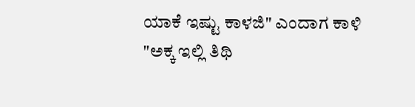ಯಾಕೆ ಇಷ್ಟು ಕಾಳಜಿ" ಎಂದಾಗ ಕಾಳಿ "ಅಕ್ಕ ಇಲ್ಲಿ ತಿಥಿ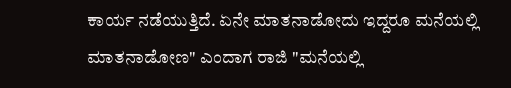ಕಾರ್ಯ ನಡೆಯುತ್ತಿದೆ. ಏನೇ ಮಾತನಾಡೋದು ಇದ್ದರೂ ಮನೆಯಲ್ಲಿ ಮಾತನಾಡೋಣ" ಎಂದಾಗ ರಾಜಿ "ಮನೆಯಲ್ಲಿ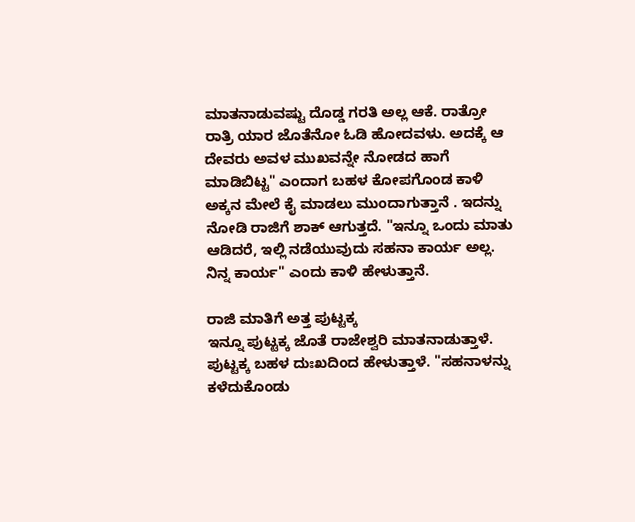ಮಾತನಾಡುವಷ್ಟು ದೊಡ್ಡ ಗರತಿ ಅಲ್ಲ ಆಕೆ. ರಾತ್ರೋ ರಾತ್ರಿ ಯಾರ ಜೊತೆನೋ ಓಡಿ ಹೋದವಳು. ಅದಕ್ಕೆ ಆ ದೇವರು ಅವಳ ಮುಖವನ್ನೇ ನೋಡದ ಹಾಗೆ ಮಾಡಿಬಿಟ್ಟ" ಎಂದಾಗ ಬಹಳ ಕೋಪಗೊಂಡ ಕಾಳಿ ಅಕ್ಕನ ಮೇಲೆ ಕೈ ಮಾಡಲು ಮುಂದಾಗುತ್ತಾನೆ . ಇದನ್ನು ನೋಡಿ ರಾಜಿಗೆ ಶಾಕ್ ಆಗುತ್ತದೆ. "ಇನ್ನೂ ಒಂದು ಮಾತು ಆಡಿದರೆ, ಇಲ್ಲಿ ನಡೆಯುವುದು ಸಹನಾ ಕಾರ್ಯ ಅಲ್ಲ. ನಿನ್ನ ಕಾರ್ಯ" ಎಂದು ಕಾಳಿ ಹೇಳುತ್ತಾನೆ.

ರಾಜಿ ಮಾತಿಗೆ ಅತ್ತ ಪುಟ್ಟಕ್ಕ
ಇನ್ನೂ ಪುಟ್ಟಕ್ಕ ಜೊತೆ ರಾಜೇಶ್ವರಿ ಮಾತನಾಡುತ್ತಾಳೆ. ಪುಟ್ಟಕ್ಕ ಬಹಳ ದುಃಖದಿಂದ ಹೇಳುತ್ತಾಳೆ. "ಸಹನಾಳನ್ನು ಕಳೆದುಕೊಂಡು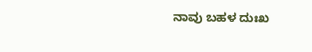ನಾವು ಬಹಳ ದುಃಖ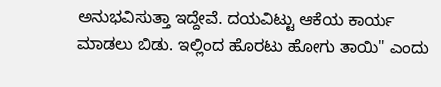ಅನುಭವಿಸುತ್ತಾ ಇದ್ದೇವೆ. ದಯವಿಟ್ಟು ಆಕೆಯ ಕಾರ್ಯ ಮಾಡಲು ಬಿಡು. ಇಲ್ಲಿಂದ ಹೊರಟು ಹೋಗು ತಾಯಿ" ಎಂದು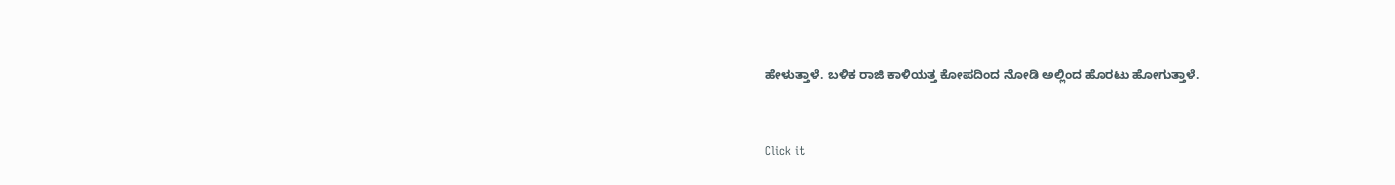ಹೇಳುತ್ತಾಳೆ. ಬಳಿಕ ರಾಜಿ ಕಾಳಿಯತ್ತ ಕೋಪದಿಂದ ನೋಡಿ ಅಲ್ಲಿಂದ ಹೊರಟು ಹೋಗುತ್ತಾಳೆ.


Click it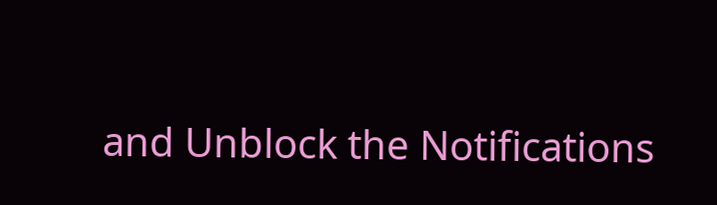and Unblock the Notifications